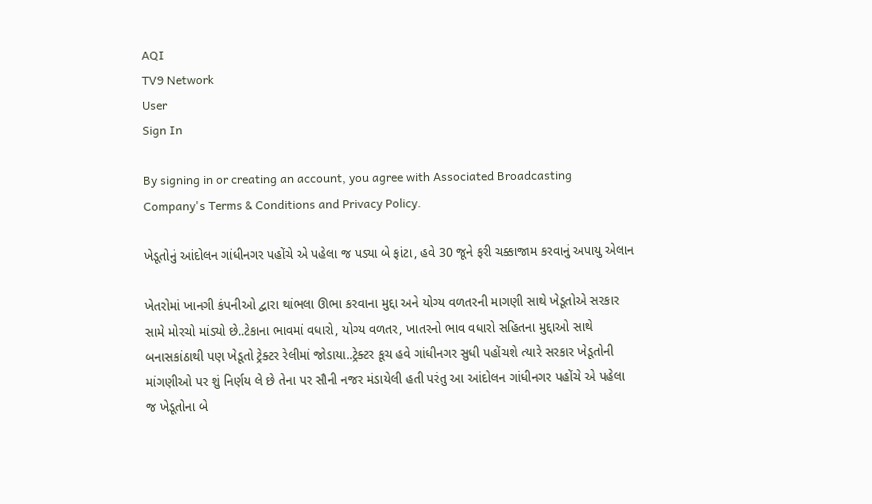AQI
TV9 Network
User
Sign In

By signing in or creating an account, you agree with Associated Broadcasting Company's Terms & Conditions and Privacy Policy.

ખેડૂતોનું આંદોલન ગાંધીનગર પહોંચે એ પહેલા જ પડ્યા બે ફાંટા, હવે 30 જૂને ફરી ચક્કાજામ કરવાનું અપાયુ એલાન

ખેતરોમાં ખાનગી કંપનીઓ દ્વારા થાંભલા ઊભા કરવાના મુદ્દા અને યોગ્ય વળતરની માગણી સાથે ખેડૂતોએ સરકાર સામે મોરચો માંડ્યો છે..ટેકાના ભાવમાં વધારો, યોગ્ય વળતર, ખાતરનો ભાવ વધારો સહિતના મુદ્દાઓ સાથે બનાસકાંઠાથી પણ ખેડૂતો ટ્રેક્ટર રેલીમાં જોડાયા..ટ્રેક્ટર કૂચ હવે ગાંધીનગર સુધી પહોંચશે ત્યારે સરકાર ખેડૂતોની માંગણીઓ પર શું નિર્ણય લે છે તેના પર સૌની નજર મંડાયેલી હતી પરંતુ આ આંદોલન ગાંધીનગર પહોંચે એ પહેલા જ ખેડૂતોના બે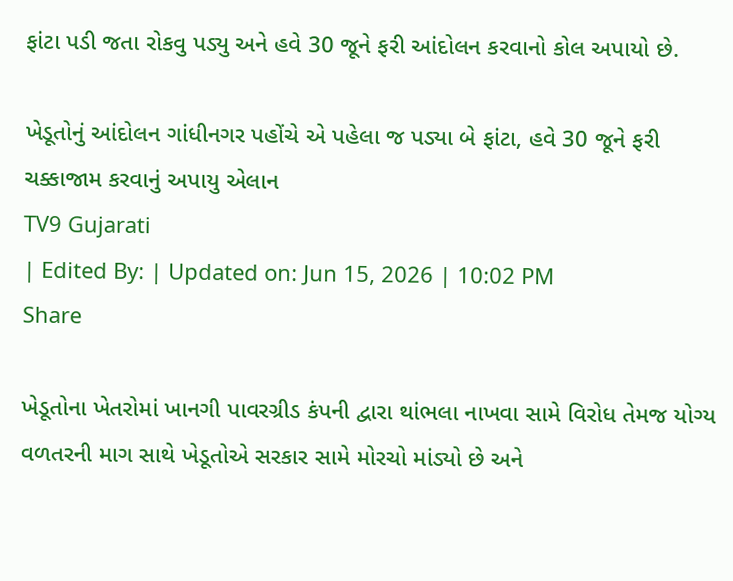ફાંટા પડી જતા રોકવુ પડ્યુ અને હવે 30 જૂને ફરી આંદોલન કરવાનો કોલ અપાયો છે.

ખેડૂતોનું આંદોલન ગાંધીનગર પહોંચે એ પહેલા જ પડ્યા બે ફાંટા, હવે 30 જૂને ફરી ચક્કાજામ કરવાનું અપાયુ એલાન
TV9 Gujarati
| Edited By: | Updated on: Jun 15, 2026 | 10:02 PM
Share

ખેડૂતોના ખેતરોમાં ખાનગી પાવરગ્રીડ કંપની દ્વારા થાંભલા નાખવા સામે વિરોધ તેમજ યોગ્ય વળતરની માગ સાથે ખેડૂતોએ સરકાર સામે મોરચો માંડ્યો છે અને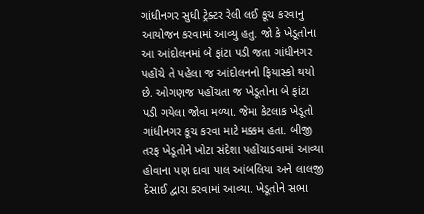ગાંધીનગર સુધી ટ્રેક્ટર રેલી લઈ કૂચ કરવાનુ આયોજન કરવામાં આવ્યુ હતુ. જો કે ખેડૂતોના આ આંદોલનમાં બે ફાંટા પડી જતા ગાંધીનગર પહોંચે તે પહેલા જ આંદોલનનો ફિયાસ્કો થયો છે. ઓગણજ પહોંચતા જ ખેડૂતોના બે ફાંટા પડી ગયેલા જોવા મળ્યા. જેમા કેટલાક ખેડૂતો ગાંધીનગર કૂચ કરવા માટે મક્કમ હતા. બીજી તરફ ખેડૂતોને ખોટા સંદેશા પહોંચાડવામાં આવ્યા હોવાના પણ દાવા પાલ આંબલિયા અને લાલજી દેસાઈ દ્વારા કરવામાં આવ્યા. ખેડૂતોને સભા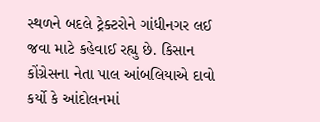સ્થળને બદલે ટ્રેક્ટરોને ગાંધીનગર લઈ જવા માટે કહેવાઈ રહ્યુ છે. કિસાન કોંગ્રેસના નેતા પાલ આંબલિયાએ દાવો કર્યો કે આંદોલનમાં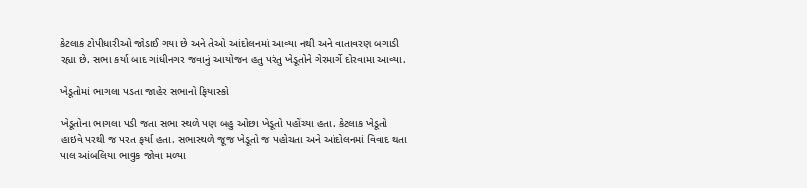કેટલાક ટોપીધારીઓ જોડાઈ ગયા છે અને તેઓ આંદોલનમાં આવ્યા નથી અને વાતાવરણ બગાડી રહ્યા છે. સભા કર્યા બાદ ગાંધીનગર જવાનું આયોજન હતુ પરંતુ ખેડૂતોને ગેરમાર્ગે દોરવામા આવ્યા.

ખેડૂતોમાં ભાગલા પડતા જાહેર સભાનો ફિયાસ્કો

ખેડૂતોના ભાગલા પડી જતા સભા સ્થળે પણ બહુ ઓછા ખેડૂતો પહોંચ્યા હતા. કેટલાક ખેડૂતો હાઇવે પરથી જ પરત ફર્યા હતા. સભાસ્થળે જૂજ ખેડૂતો જ પહોચતા અને આંદોલનમાં વિવાદ થતા પાલ આંબલિયા ભાવુક જોવા મળ્યા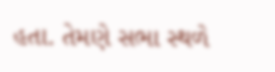હતા. તેમણે સભા સ્થળે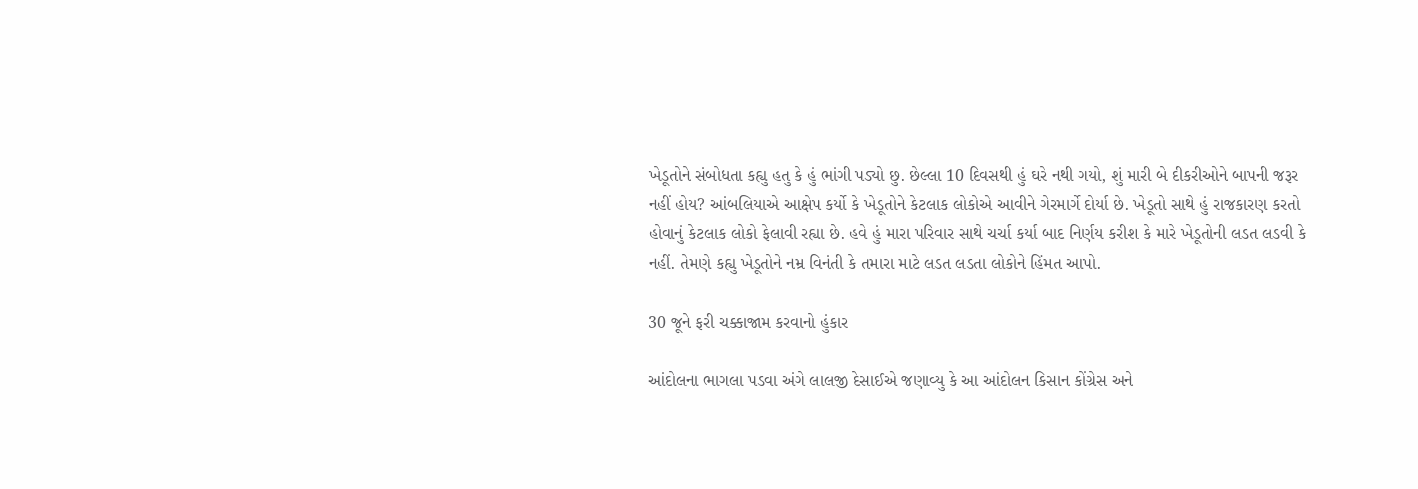ખેડૂતોને સંબોધતા કહ્યુ હતુ કે હું ભાંગી પડ્યો છુ. છેલ્લા 10 દિવસથી હું ઘરે નથી ગયો, શું મારી બે દીકરીઓને બાપની જરૂર નહીં હોય? આંબલિયાએ આક્ષેપ કર્યો કે ખેડૂતોને કેટલાક લોકોએ આવીને ગેરમાર્ગે દોર્યા છે. ખેડૂતો સાથે હું રાજકારણ કરતો હોવાનું કેટલાક લોકો ફેલાવી રહ્યા છે. હવે હું મારા પરિવાર સાથે ચર્ચા કર્યા બાદ નિર્ણય કરીશ કે મારે ખેડૂતોની લડત લડવી કે નહીં. તેમણે કહ્યુ ખેડૂતોને નમ્ર વિનંતી કે તમારા માટે લડત લડતા લોકોને હિંમત આપો.

30 જૂને ફરી ચક્કાજામ કરવાનો હુંકાર

આંદોલના ભાગલા પડવા અંગે લાલજી દેસાઈએ જણાવ્યુ કે આ આંદોલન કિસાન કોંગ્રેસ અને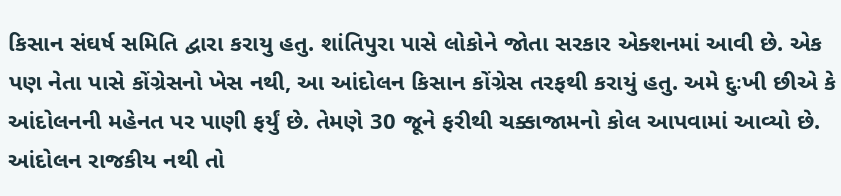કિસાન સંઘર્ષ સમિતિ દ્વારા કરાયુ હતુ. શાંતિપુરા પાસે લોકોને જોતા સરકાર એક્શનમાં આવી છે. એક પણ નેતા પાસે કોંગ્રેસનો ખેસ નથી, આ આંદોલન કિસાન કોંગ્રેસ તરફથી કરાયું હતુ. અમે દુઃખી છીએ કે આંદોલનની મહેનત પર પાણી ફર્યું છે. તેમણે 30 જૂને ફરીથી ચક્કાજામનો કોલ આપવામાં આવ્યો છે. આંદોલન રાજકીય નથી તો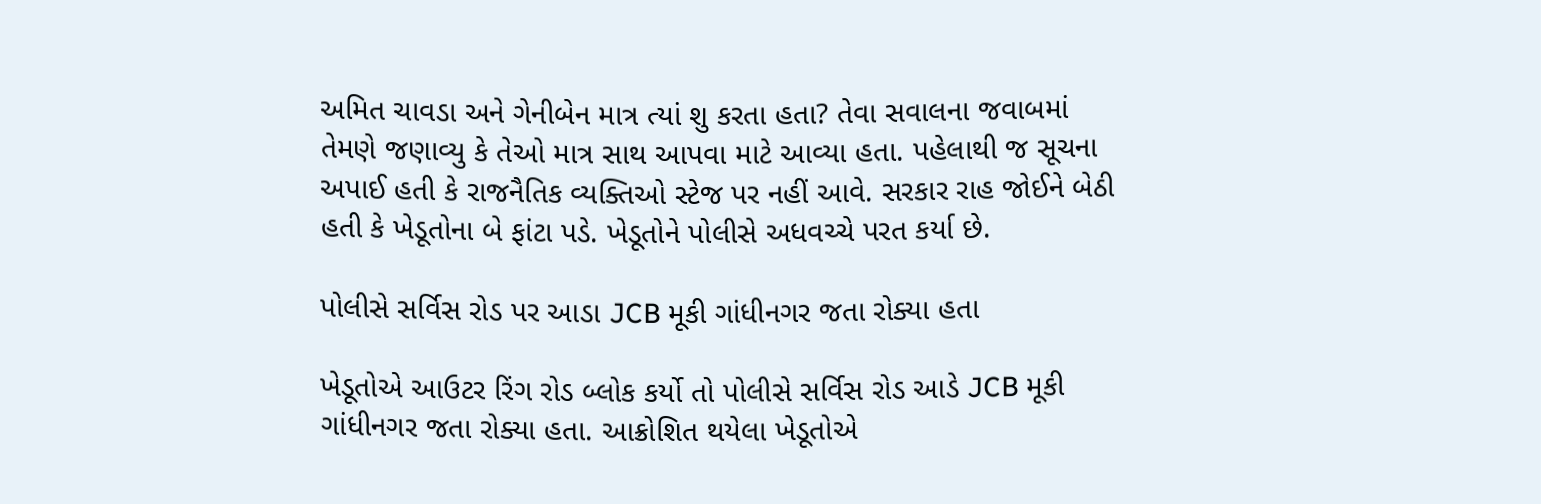અમિત ચાવડા અને ગેનીબેન માત્ર ત્યાં શુ કરતા હતા? તેવા સવાલના જવાબમાં તેમણે જણાવ્યુ કે તેઓ માત્ર સાથ આપવા માટે આવ્યા હતા. પહેલાથી જ સૂચના અપાઈ હતી કે રાજનૈતિક વ્યક્તિઓ સ્ટેજ પર નહીં આવે. સરકાર રાહ જોઈને બેઠી હતી કે ખેડૂતોના બે ફાંટા પડે. ખેડૂતોને પોલીસે અધવચ્ચે પરત કર્યા છે.

પોલીસે સર્વિસ રોડ પર આડા JCB મૂકી ગાંધીનગર જતા રોક્યા હતા

ખેડૂતોએ આઉટર રિંગ રોડ બ્લોક કર્યો તો પોલીસે સર્વિસ રોડ આડે JCB મૂકી ગાંધીનગર જતા રોક્યા હતા. આક્રોશિત થયેલા ખેડૂતોએ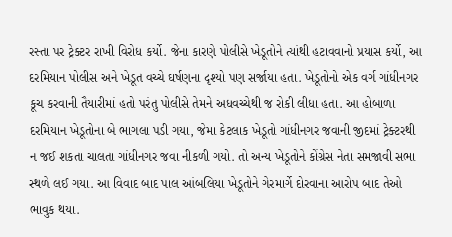રસ્તા પર ટ્રેક્ટર રાખી વિરોધ કર્યો. જેના કારણે પોલીસે ખેડૂતોને ત્યાંથી હટાવવાનો પ્રયાસ કર્યો, આ દરમિયાન પોલીસ અને ખેડૂત વચ્ચે ઘર્ષણના દૃશ્યો પણ સર્જાયા હતા. ખેડૂતોનો એક વર્ગ ગાંધીનગર કૂચ કરવાની તૈયારીમાં હતો પરંતુ પોલીસે તેમને અધવચ્ચેથી જ રોકી લીધા હતા. આ હોબાળા દરમિયાન ખેડૂતોના બે ભાગલા પડી ગયા, જેમા કેટલાક ખેડૂતો ગાંધીનગર જવાની જીદમાં ટ્રેક્ટરથી ન જઈ શકતા ચાલતા ગાંધીનગર જવા નીકળી ગયો. તો અન્ય ખેડૂતોને કોંગ્રેસ નેતા સમજાવી સભા સ્થળે લઈ ગયા. આ વિવાદ બાદ પાલ આંબલિયા ખેડૂતોને ગેરમાર્ગે દોરવાના આરોપ બાદ તેઓ ભાવુક થયા.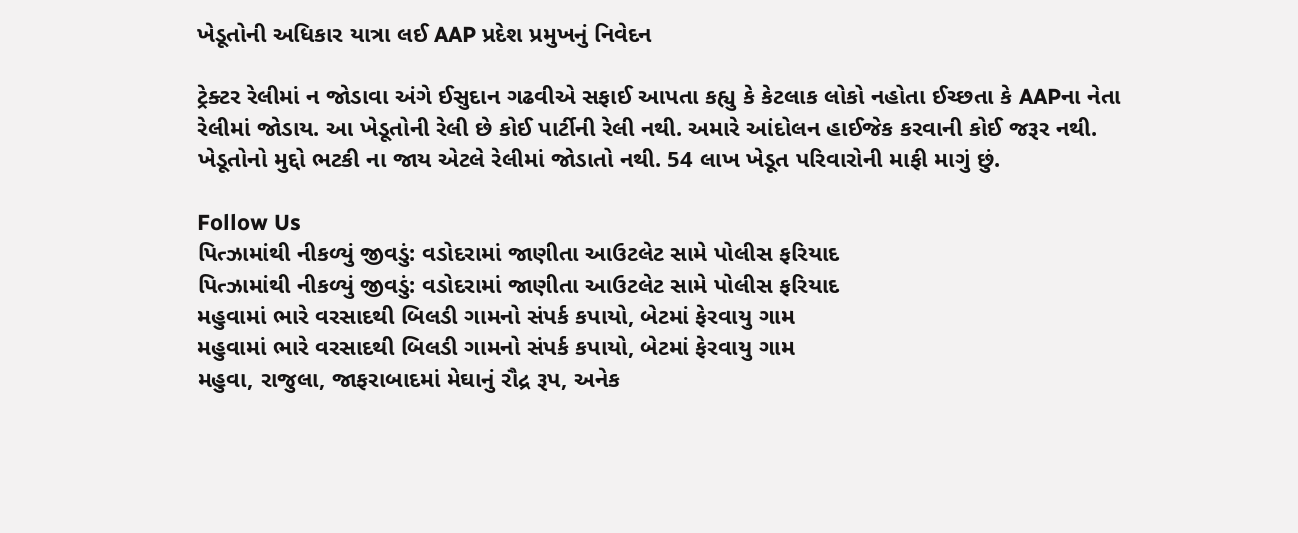ખેડૂતોની અધિકાર યાત્રા લઈ AAP પ્રદેશ પ્રમુખનું નિવેદન

ટ્રેક્ટર રેલીમાં ન જોડાવા અંગે ઈસુદાન ગઢવીએ સફાઈ આપતા કહ્યુ કે કેટલાક લોકો નહોતા ઈચ્છતા કે AAPના નેતા રેલીમાં જોડાય. આ ખેડૂતોની રેલી છે કોઈ પાર્ટીની રેલી નથી. અમારે આંદોલન હાઈજેક કરવાની કોઈ જરૂર નથી. ખેડૂતોનો મુદ્દો ભટકી ના જાય એટલે રેલીમાં જોડાતો નથી. 54 લાખ ખેડૂત પરિવારોની માફી માગું છું.

Follow Us
પિત્ઝામાંથી નીકળ્યું જીવડું: વડોદરામાં જાણીતા આઉટલેટ સામે પોલીસ ફરિયાદ
પિત્ઝામાંથી નીકળ્યું જીવડું: વડોદરામાં જાણીતા આઉટલેટ સામે પોલીસ ફરિયાદ
મહુવામાં ભારે વરસાદથી બિલડી ગામનો સંપર્ક કપાયો, બેટમાં ફેરવાયુ ગામ
મહુવામાં ભારે વરસાદથી બિલડી ગામનો સંપર્ક કપાયો, બેટમાં ફેરવાયુ ગામ
મહુવા, રાજુલા, જાફરાબાદમાં મેઘાનું રૌદ્ર રૂપ, અનેક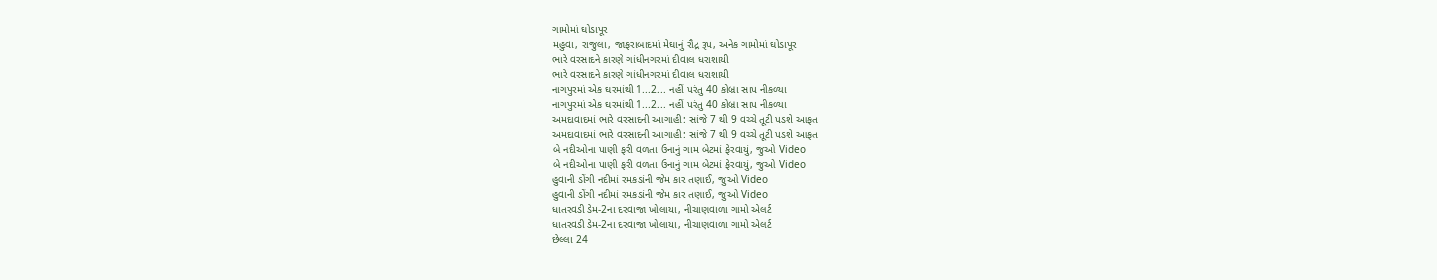ગામોમાં ઘોડાપૂર
મહુવા, રાજુલા, જાફરાબાદમાં મેઘાનું રૌદ્ર રૂપ, અનેક ગામોમાં ઘોડાપૂર
ભારે વરસાદને કારણે ગાંધીનગરમાં દીવાલ ધરાશાયી
ભારે વરસાદને કારણે ગાંધીનગરમાં દીવાલ ધરાશાયી
નાગપુરમાં એક ઘરમાંથી 1...2... નહીં પરંતુ 40 કોબ્રા સાપ નીકળ્યા
નાગપુરમાં એક ઘરમાંથી 1...2... નહીં પરંતુ 40 કોબ્રા સાપ નીકળ્યા
અમદાવાદમાં ભારે વરસાદની આગાહી: સાંજે 7 થી 9 વચ્ચે તૂટી પડશે આફત
અમદાવાદમાં ભારે વરસાદની આગાહી: સાંજે 7 થી 9 વચ્ચે તૂટી પડશે આફત
બે નદીઓના પાણી ફરી વળતા ઉનાનું ગામ બેટમાં ફેરવાયું, જુઓ Video
બે નદીઓના પાણી ફરી વળતા ઉનાનું ગામ બેટમાં ફેરવાયું, જુઓ Video
હુવાની ડોંગી નદીમાં રમકડાંની જેમ કાર તણાઈ, જુઓ Video
હુવાની ડોંગી નદીમાં રમકડાંની જેમ કાર તણાઈ, જુઓ Video
ધાતરવડી ડેમ-2ના દરવાજા ખોલાયા, નીચાણવાળા ગામો એલર્ટ
ધાતરવડી ડેમ-2ના દરવાજા ખોલાયા, નીચાણવાળા ગામો એલર્ટ
છેલ્લા 24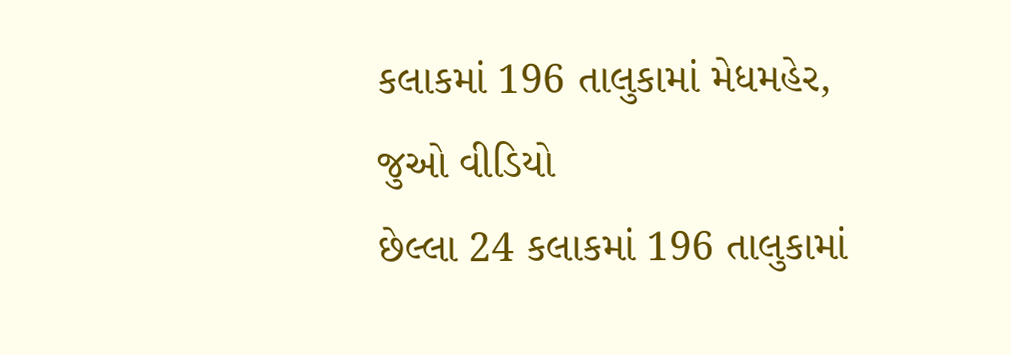કલાકમાં 196 તાલુકામાં મેધમહેર, જુઓ વીડિયો
છેલ્લા 24 કલાકમાં 196 તાલુકામાં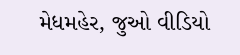મેધમહેર, જુઓ વીડિયો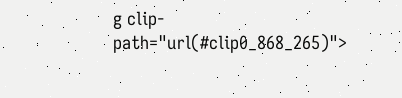g clip-path="url(#clip0_868_265)">